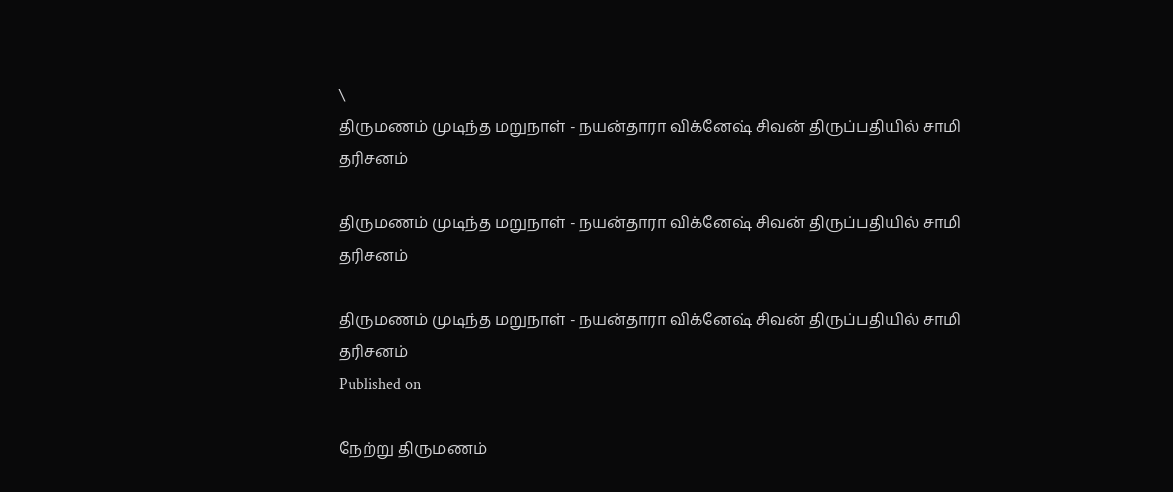\
திருமணம் முடிந்த மறுநாள் - நயன்தாரா விக்னேஷ் சிவன் திருப்பதியில் சாமி தரிசனம்

திருமணம் முடிந்த மறுநாள் - நயன்தாரா விக்னேஷ் சிவன் திருப்பதியில் சாமி தரிசனம்

திருமணம் முடிந்த மறுநாள் - நயன்தாரா விக்னேஷ் சிவன் திருப்பதியில் சாமி தரிசனம்
Published on

நேற்று திருமணம்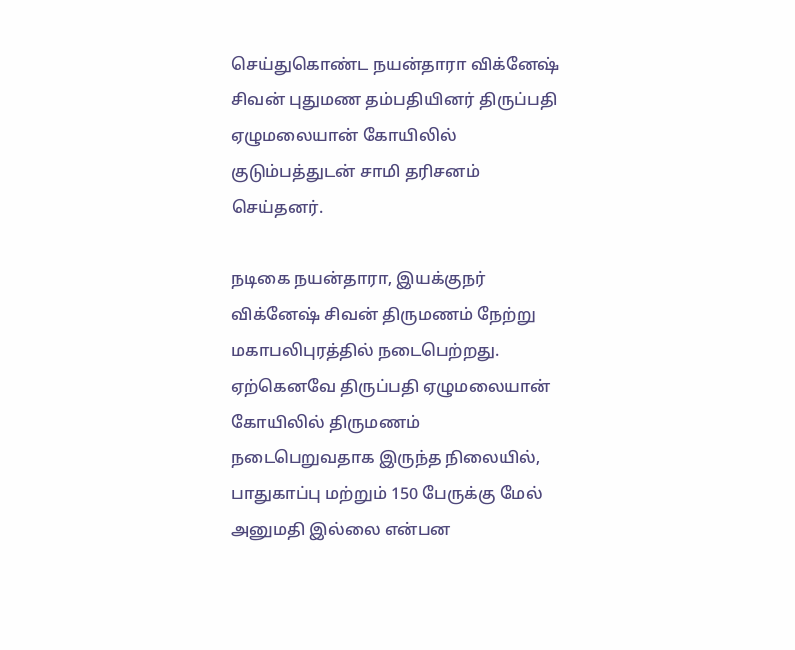செய்துகொண்ட நயன்தாரா விக்னேஷ் சிவன் புதுமண தம்பதியினர் திருப்பதி ஏழுமலையான் கோயிலில் குடும்பத்துடன் சாமி தரிசனம் செய்தனர்.

நடிகை நயன்தாரா, இயக்குநர் விக்னேஷ் சிவன் திருமணம் நேற்று மகாபலிபுரத்தில் நடைபெற்றது. ஏற்கெனவே திருப்பதி ஏழுமலையான் கோயிலில் திருமணம் நடைபெறுவதாக இருந்த நிலையில், பாதுகாப்பு மற்றும் 150 பேருக்கு மேல் அனுமதி இல்லை என்பன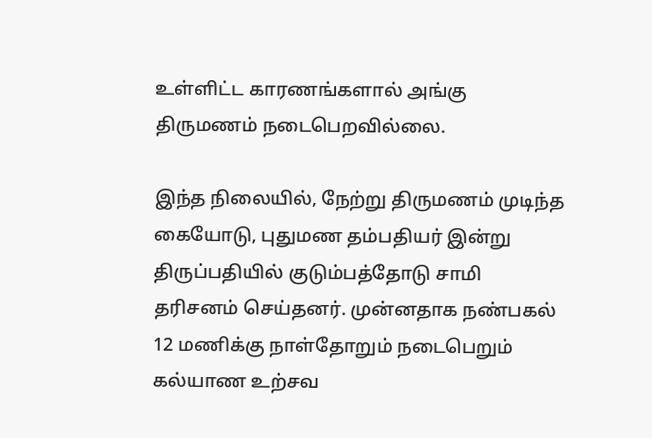உள்ளிட்ட காரணங்களால் அங்கு திருமணம் நடைபெறவில்லை.

இந்த நிலையில், நேற்று திருமணம் முடிந்த கையோடு, புதுமண தம்பதியர் இன்று திருப்பதியில் குடும்பத்தோடு சாமி தரிசனம் செய்தனர். முன்னதாக நண்பகல் 12 மணிக்கு நாள்தோறும் நடைபெறும் கல்யாண உற்சவ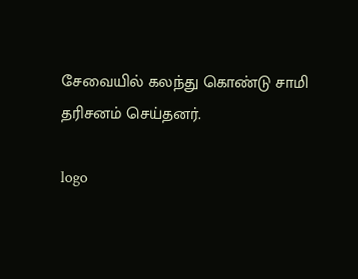சேவையில் கலந்து கொண்டு சாமி தரிசனம் செய்தனர்.

logo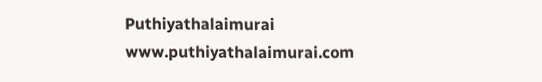Puthiyathalaimurai
www.puthiyathalaimurai.com